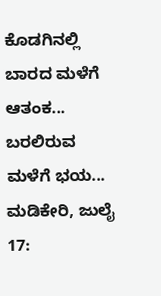ಕೊಡಗಿನಲ್ಲಿ ಬಾರದ ಮಳೆಗೆ ಆತಂಕ... ಬರಲಿರುವ ಮಳೆಗೆ ಭಯ...
ಮಡಿಕೇರಿ, ಜುಲೈ 17: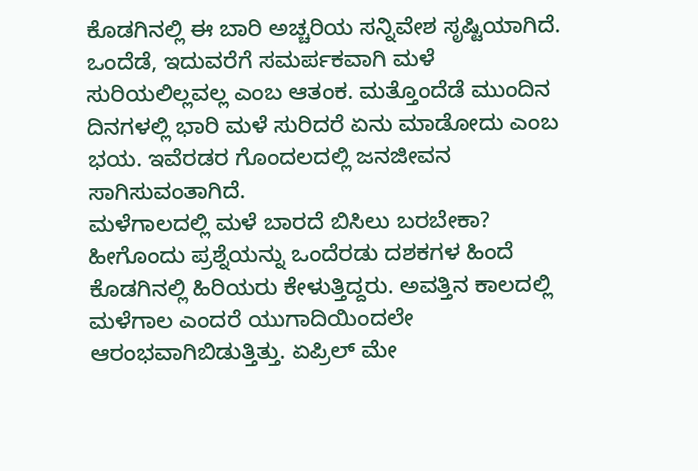ಕೊಡಗಿನಲ್ಲಿ ಈ ಬಾರಿ ಅಚ್ಚರಿಯ ಸನ್ನಿವೇಶ ಸೃಷ್ಟಿಯಾಗಿದೆ. ಒಂದೆಡೆ, ಇದುವರೆಗೆ ಸಮರ್ಪಕವಾಗಿ ಮಳೆ ಸುರಿಯಲಿಲ್ಲವಲ್ಲ ಎಂಬ ಆತಂಕ. ಮತ್ತೊಂದೆಡೆ ಮುಂದಿನ ದಿನಗಳಲ್ಲಿ ಭಾರಿ ಮಳೆ ಸುರಿದರೆ ಏನು ಮಾಡೋದು ಎಂಬ ಭಯ. ಇವೆರಡರ ಗೊಂದಲದಲ್ಲಿ ಜನಜೀವನ ಸಾಗಿಸುವಂತಾಗಿದೆ.
ಮಳೆಗಾಲದಲ್ಲಿ ಮಳೆ ಬಾರದೆ ಬಿಸಿಲು ಬರಬೇಕಾ? ಹೀಗೊಂದು ಪ್ರಶ್ನೆಯನ್ನು ಒಂದೆರಡು ದಶಕಗಳ ಹಿಂದೆ ಕೊಡಗಿನಲ್ಲಿ ಹಿರಿಯರು ಕೇಳುತ್ತಿದ್ದರು. ಅವತ್ತಿನ ಕಾಲದಲ್ಲಿ ಮಳೆಗಾಲ ಎಂದರೆ ಯುಗಾದಿಯಿಂದಲೇ ಆರಂಭವಾಗಿಬಿಡುತ್ತಿತ್ತು. ಏಪ್ರಿಲ್ ಮೇ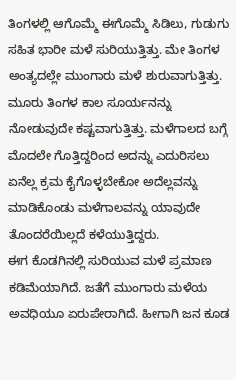ತಿಂಗಳಲ್ಲಿ ಆಗೊಮ್ಮೆ ಈಗೊಮ್ಮೆ ಸಿಡಿಲು, ಗುಡುಗು ಸಹಿತ ಭಾರೀ ಮಳೆ ಸುರಿಯುತ್ತಿತ್ತು. ಮೇ ತಿಂಗಳ ಅಂತ್ಯದಲ್ಲೇ ಮುಂಗಾರು ಮಳೆ ಶುರುವಾಗುತ್ತಿತ್ತು. ಮೂರು ತಿಂಗಳ ಕಾಲ ಸೂರ್ಯನನ್ನು ನೋಡುವುದೇ ಕಷ್ಟವಾಗುತ್ತಿತ್ತು. ಮಳೆಗಾಲದ ಬಗ್ಗೆ ಮೊದಲೇ ಗೊತ್ತಿದ್ದರಿಂದ ಅದನ್ನು ಎದುರಿಸಲು ಏನೆಲ್ಲ ಕ್ರಮ ಕೈಗೊಳ್ಳಬೇಕೋ ಅದೆಲ್ಲವನ್ನು ಮಾಡಿಕೊಂಡು ಮಳೆಗಾಲವನ್ನು ಯಾವುದೇ ತೊಂದರೆಯಿಲ್ಲದೆ ಕಳೆಯುತ್ತಿದ್ದರು.
ಈಗ ಕೊಡಗಿನಲ್ಲಿ ಸುರಿಯುವ ಮಳೆ ಪ್ರಮಾಣ ಕಡಿಮೆಯಾಗಿದೆ. ಜತೆಗೆ ಮುಂಗಾರು ಮಳೆಯ ಅವಧಿಯೂ ಏರುಪೇರಾಗಿದೆ. ಹೀಗಾಗಿ ಜನ ಕೂಡ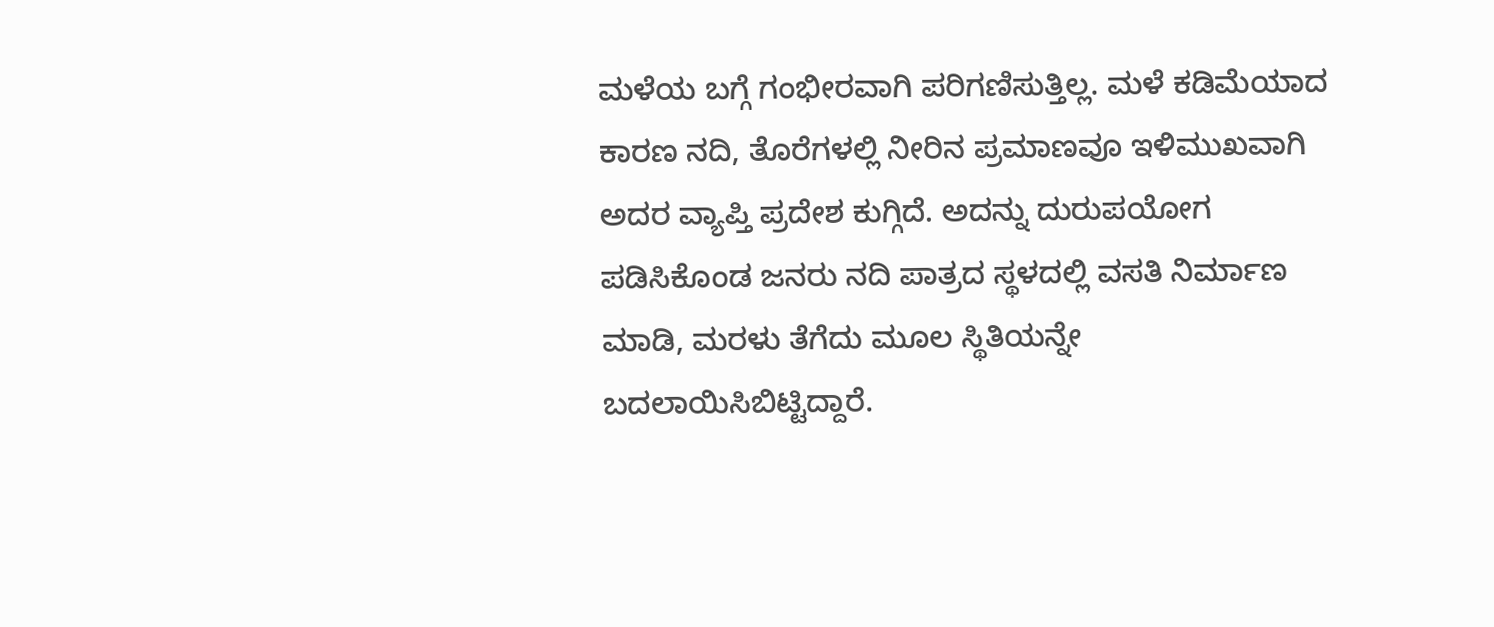ಮಳೆಯ ಬಗ್ಗೆ ಗಂಭೀರವಾಗಿ ಪರಿಗಣಿಸುತ್ತಿಲ್ಲ. ಮಳೆ ಕಡಿಮೆಯಾದ ಕಾರಣ ನದಿ, ತೊರೆಗಳಲ್ಲಿ ನೀರಿನ ಪ್ರಮಾಣವೂ ಇಳಿಮುಖವಾಗಿ ಅದರ ವ್ಯಾಪ್ತಿ ಪ್ರದೇಶ ಕುಗ್ಗಿದೆ. ಅದನ್ನು ದುರುಪಯೋಗ ಪಡಿಸಿಕೊಂಡ ಜನರು ನದಿ ಪಾತ್ರದ ಸ್ಥಳದಲ್ಲಿ ವಸತಿ ನಿರ್ಮಾಣ ಮಾಡಿ, ಮರಳು ತೆಗೆದು ಮೂಲ ಸ್ಥಿತಿಯನ್ನೇ ಬದಲಾಯಿಸಿಬಿಟ್ಟಿದ್ದಾರೆ.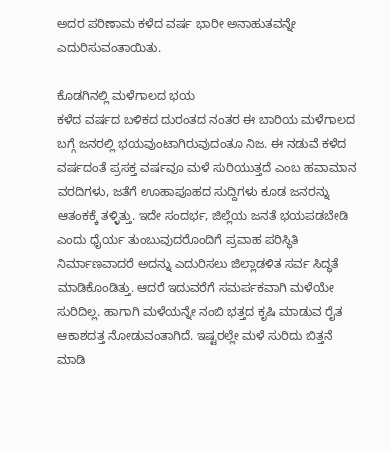ಅದರ ಪರಿಣಾಮ ಕಳೆದ ವರ್ಷ ಭಾರೀ ಅನಾಹುತವನ್ನೇ ಎದುರಿಸುವಂತಾಯಿತು.

ಕೊಡಗಿನಲ್ಲಿ ಮಳೆಗಾಲದ ಭಯ
ಕಳೆದ ವರ್ಷದ ಬಳಿಕದ ದುರಂತದ ನಂತರ ಈ ಬಾರಿಯ ಮಳೆಗಾಲದ ಬಗ್ಗೆ ಜನರಲ್ಲಿ ಭಯವುಂಟಾಗಿರುವುದಂತೂ ನಿಜ. ಈ ನಡುವೆ ಕಳೆದ ವರ್ಷದಂತೆ ಪ್ರಸಕ್ತ ವರ್ಷವೂ ಮಳೆ ಸುರಿಯುತ್ತದೆ ಎಂಬ ಹವಾಮಾನ ವರದಿಗಳು, ಜತೆಗೆ ಊಹಾಪೂಹದ ಸುದ್ದಿಗಳು ಕೂಡ ಜನರನ್ನು ಆತಂಕಕ್ಕೆ ತಳ್ಳಿತ್ತು. ಇದೇ ಸಂದರ್ಭ, ಜಿಲ್ಲೆಯ ಜನತೆ ಭಯಪಡಬೇಡಿ ಎಂದು ಧೈರ್ಯ ತುಂಬುವುದರೊಂದಿಗೆ ಪ್ರವಾಹ ಪರಿಸ್ಥಿತಿ ನಿರ್ಮಾಣವಾದರೆ ಅದನ್ನು ಎದುರಿಸಲು ಜಿಲ್ಲಾಡಳಿತ ಸರ್ವ ಸಿದ್ಧತೆ ಮಾಡಿಕೊಂಡಿತ್ತು. ಆದರೆ ಇದುವರೆಗೆ ಸಮರ್ಪಕವಾಗಿ ಮಳೆಯೇ ಸುರಿದಿಲ್ಲ. ಹಾಗಾಗಿ ಮಳೆಯನ್ನೇ ನಂಬಿ ಭತ್ತದ ಕೃಷಿ ಮಾಡುವ ರೈತ ಆಕಾಶದತ್ತ ನೋಡುವಂತಾಗಿದೆ. ಇಷ್ಟರಲ್ಲೇ ಮಳೆ ಸುರಿದು ಬಿತ್ತನೆ ಮಾಡಿ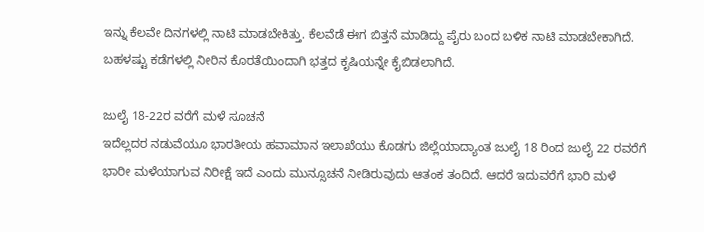ಇನ್ನು ಕೆಲವೇ ದಿನಗಳಲ್ಲಿ ನಾಟಿ ಮಾಡಬೇಕಿತ್ತು. ಕೆಲವೆಡೆ ಈಗ ಬಿತ್ತನೆ ಮಾಡಿದ್ದು ಪೈರು ಬಂದ ಬಳಿಕ ನಾಟಿ ಮಾಡಬೇಕಾಗಿದೆ. ಬಹಳಷ್ಟು ಕಡೆಗಳಲ್ಲಿ ನೀರಿನ ಕೊರತೆಯಿಂದಾಗಿ ಭತ್ತದ ಕೃಷಿಯನ್ನೇ ಕೈಬಿಡಲಾಗಿದೆ.

ಜುಲೈ 18-22ರ ವರೆಗೆ ಮಳೆ ಸೂಚನೆ
ಇದೆಲ್ಲದರ ನಡುವೆಯೂ ಭಾರತೀಯ ಹವಾಮಾನ ಇಲಾಖೆಯು ಕೊಡಗು ಜಿಲ್ಲೆಯಾದ್ಯಾಂತ ಜುಲೈ 18 ರಿಂದ ಜುಲೈ 22 ರವರೆಗೆ ಭಾರೀ ಮಳೆಯಾಗುವ ನಿರೀಕ್ಷೆ ಇದೆ ಎಂದು ಮುನ್ಸೂಚನೆ ನೀಡಿರುವುದು ಆತಂಕ ತಂದಿದೆ. ಆದರೆ ಇದುವರೆಗೆ ಭಾರಿ ಮಳೆ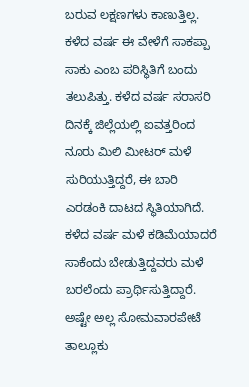ಬರುವ ಲಕ್ಷಣಗಳು ಕಾಣುತ್ತಿಲ್ಲ. ಕಳೆದ ವರ್ಷ ಈ ವೇಳೆಗೆ ಸಾಕಪ್ಪಾ ಸಾಕು ಎಂಬ ಪರಿಸ್ಥಿತಿಗೆ ಬಂದು ತಲುಪಿತ್ತು. ಕಳೆದ ವರ್ಷ ಸರಾಸರಿ ದಿನಕ್ಕೆ ಜಿಲ್ಲೆಯಲ್ಲಿ ಐವತ್ತರಿಂದ ನೂರು ಮಿಲಿ ಮೀಟರ್ ಮಳೆ ಸುರಿಯುತ್ತಿದ್ದರೆ, ಈ ಬಾರಿ ಎರಡಂಕಿ ದಾಟದ ಸ್ಥಿತಿಯಾಗಿದೆ. ಕಳೆದ ವರ್ಷ ಮಳೆ ಕಡಿಮೆಯಾದರೆ ಸಾಕೆಂದು ಬೇಡುತ್ತಿದ್ದವರು ಮಳೆ ಬರಲೆಂದು ಪ್ರಾರ್ಥಿಸುತ್ತಿದ್ದಾರೆ. ಅಷ್ಟೇ ಅಲ್ಲ ಸೋಮವಾರಪೇಟೆ ತಾಲ್ಲೂಕು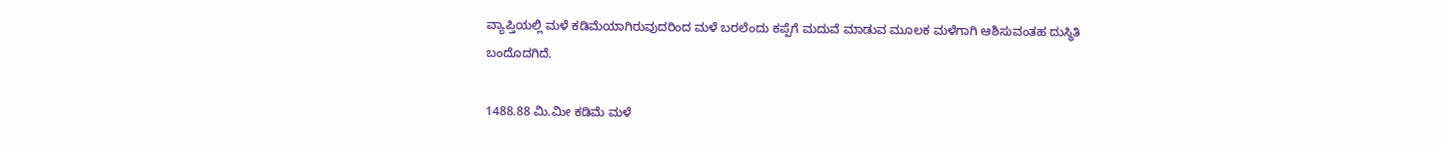ವ್ಯಾಪ್ತಿಯಲ್ಲಿ ಮಳೆ ಕಡಿಮೆಯಾಗಿರುವುದರಿಂದ ಮಳೆ ಬರಲೆಂದು ಕಪ್ಪೆಗೆ ಮದುವೆ ಮಾಡುವ ಮೂಲಕ ಮಳೆಗಾಗಿ ಆಶಿಸುವಂತಹ ದುಸ್ಥಿತಿ ಬಂದೊದಗಿದೆ.

1488.88 ಮಿ.ಮೀ ಕಡಿಮೆ ಮಳೆ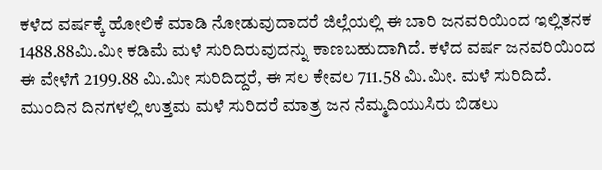ಕಳೆದ ವರ್ಷಕ್ಕೆ ಹೋಲಿಕೆ ಮಾಡಿ ನೋಡುವುದಾದರೆ ಜಿಲ್ಲೆಯಲ್ಲಿ ಈ ಬಾರಿ ಜನವರಿಯಿಂದ ಇಲ್ಲಿತನಕ 1488.88ಮಿ.ಮೀ ಕಡಿಮೆ ಮಳೆ ಸುರಿದಿರುವುದನ್ನು ಕಾಣಬಹುದಾಗಿದೆ. ಕಳೆದ ವರ್ಷ ಜನವರಿಯಿಂದ ಈ ವೇಳೆಗೆ 2199.88 ಮಿ.ಮೀ ಸುರಿದಿದ್ದರೆ, ಈ ಸಲ ಕೇವಲ 711.58 ಮಿ.ಮೀ. ಮಳೆ ಸುರಿದಿದೆ. ಮುಂದಿನ ದಿನಗಳಲ್ಲಿ ಉತ್ತಮ ಮಳೆ ಸುರಿದರೆ ಮಾತ್ರ ಜನ ನೆಮ್ಮದಿಯುಸಿರು ಬಿಡಲು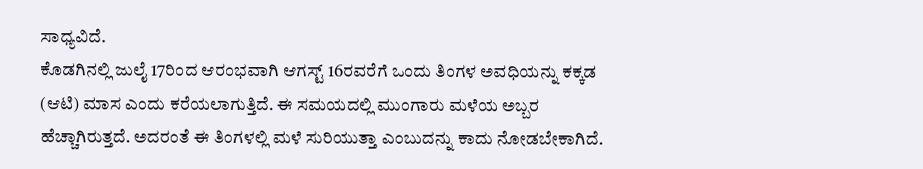ಸಾಧ್ಯವಿದೆ.
ಕೊಡಗಿನಲ್ಲಿ ಜುಲೈ 17ರಿಂದ ಆರಂಭವಾಗಿ ಆಗಸ್ಟ್ 16ರವರೆಗೆ ಒಂದು ತಿಂಗಳ ಅವಧಿಯನ್ನು ಕಕ್ಕಡ (ಆಟಿ) ಮಾಸ ಎಂದು ಕರೆಯಲಾಗುತ್ತಿದೆ. ಈ ಸಮಯದಲ್ಲಿ ಮುಂಗಾರು ಮಳೆಯ ಅಬ್ಬರ ಹೆಚ್ಚಾಗಿರುತ್ತದೆ. ಅದರಂತೆ ಈ ತಿಂಗಳಲ್ಲಿ ಮಳೆ ಸುರಿಯುತ್ತಾ ಎಂಬುದನ್ನು ಕಾದು ನೋಡಬೇಕಾಗಿದೆ.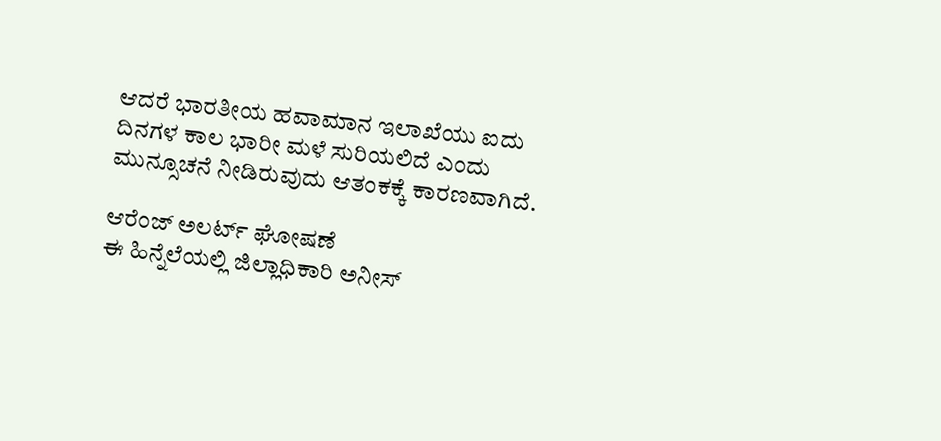ಆದರೆ ಭಾರತೀಯ ಹವಾಮಾನ ಇಲಾಖೆಯು ಐದು ದಿನಗಳ ಕಾಲ ಭಾರೀ ಮಳೆ ಸುರಿಯಲಿದೆ ಎಂದು ಮುನ್ಸೂಚನೆ ನೀಡಿರುವುದು ಆತಂಕಕ್ಕೆ ಕಾರಣವಾಗಿದೆ.

ಆರೆಂಜ್ ಅಲರ್ಟ್ ಘೋಷಣೆ
ಈ ಹಿನ್ನೆಲೆಯಲ್ಲಿ ಜಿಲ್ಲಾಧಿಕಾರಿ ಅನೀಸ್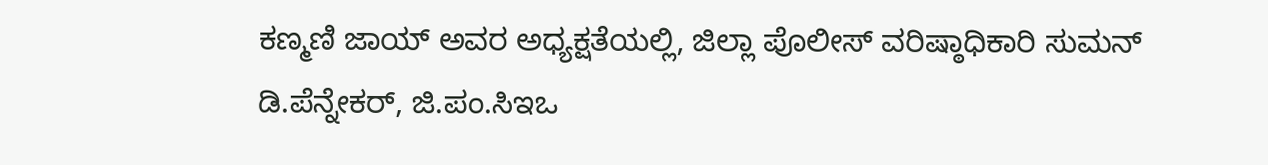ಕಣ್ಮಣಿ ಜಾಯ್ ಅವರ ಅಧ್ಯಕ್ಷತೆಯಲ್ಲಿ, ಜಿಲ್ಲಾ ಪೊಲೀಸ್ ವರಿಷ್ಠಾಧಿಕಾರಿ ಸುಮನ್ ಡಿ.ಪೆನ್ನೇಕರ್, ಜಿ.ಪಂ.ಸಿಇಒ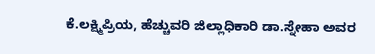ಕೆ.ಲಕ್ಷ್ಮಿಪ್ರಿಯ, ಹೆಚ್ಚುವರಿ ಜಿಲ್ಲಾಧಿಕಾರಿ ಡಾ.ಸ್ನೇಹಾ ಅವರ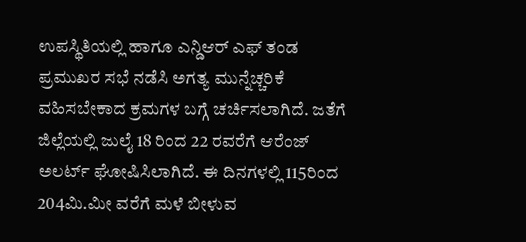ಉಪಸ್ಥಿತಿಯಲ್ಲಿ ಹಾಗೂ ಎನ್ಡಿಆರ್ ಎಫ್ ತಂಡ ಪ್ರಮುಖರ ಸಭೆ ನಡೆಸಿ ಅಗತ್ಯ ಮುನ್ನೆಚ್ಚರಿಕೆ ವಹಿಸಬೇಕಾದ ಕ್ರಮಗಳ ಬಗ್ಗೆ ಚರ್ಚಿಸಲಾಗಿದೆ. ಜತೆಗೆ ಜಿಲ್ಲೆಯಲ್ಲಿ ಜುಲೈ 18 ರಿಂದ 22 ರವರೆಗೆ ಆರೆಂಜ್ ಅಲರ್ಟ್ ಘೋಷಿಸಿಲಾಗಿದೆ. ಈ ದಿನಗಳಲ್ಲಿ 115ರಿಂದ 204ಮಿ.ಮೀ ವರೆಗೆ ಮಳೆ ಬೀಳುವ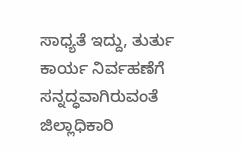ಸಾಧ್ಯತೆ ಇದ್ದು, ತುರ್ತು ಕಾರ್ಯ ನಿರ್ವಹಣೆಗೆ ಸನ್ನದ್ಧವಾಗಿರುವಂತೆ ಜಿಲ್ಲಾಧಿಕಾರಿ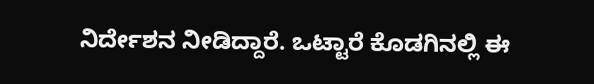ನಿರ್ದೇಶನ ನೀಡಿದ್ದಾರೆ. ಒಟ್ಟಾರೆ ಕೊಡಗಿನಲ್ಲಿ ಈ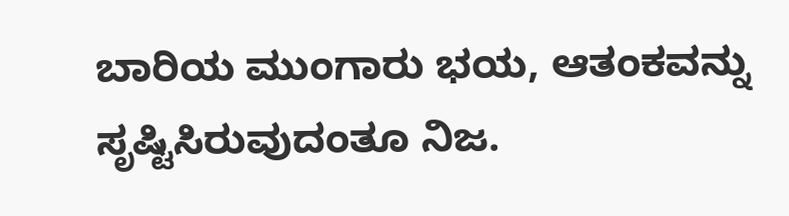ಬಾರಿಯ ಮುಂಗಾರು ಭಯ, ಆತಂಕವನ್ನು ಸೃಷ್ಟಿಸಿರುವುದಂತೂ ನಿಜ.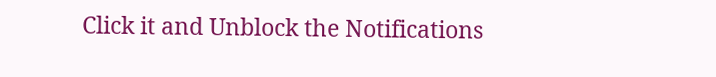Click it and Unblock the Notifications